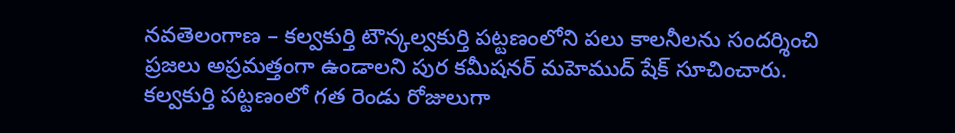నవతెలంగాణ – కల్వకుర్తి టౌన్కల్వకుర్తి పట్టణంలోని పలు కాలనీలను సందర్శించి ప్రజలు అప్రమత్తంగా ఉండాలని పుర కమీషనర్ మహెముద్ షేక్ సూచించారు. కల్వకుర్తి పట్టణంలో గత రెండు రోజులుగా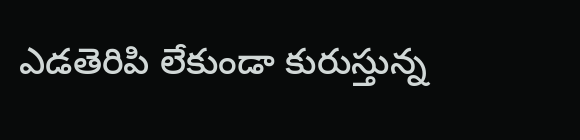ఎడతెరిపి లేకుండా కురుస్తున్న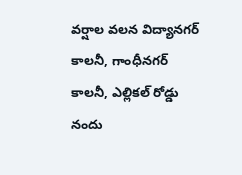వర్షాల వలన విద్యానగర్ కాలనీ, గాంధీనగర్ కాలనీ, ఎల్లికల్ రోడ్డు నందు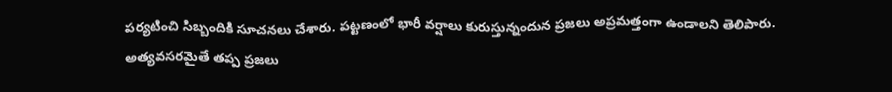పర్యటించి సిబ్బందికి సూచనలు చేశారు. పట్టణంలో భారీ వర్షాలు కురుస్తున్నందున ప్రజలు అప్రమత్తంగా ఉండాలని తెలిపారు. అత్యవసరమైతే తప్ప ప్రజలు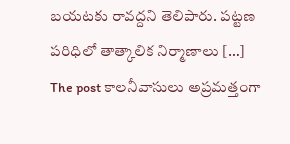బయటకు రావద్దని తెలిపారు. పట్టణ పరిధిలో తాత్కాలిక నిర్మాణాలు […]
The post కాలనీవాసులు అప్రమత్తంగా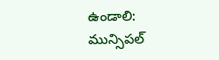ఉండాలి: మున్సిపల్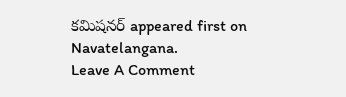కమిషనర్ appeared first on Navatelangana.
Leave A Comment